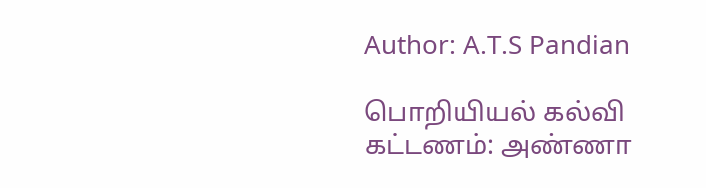Author: A.T.S Pandian

பொறியியல் கல்வி கட்டணம்: அண்ணா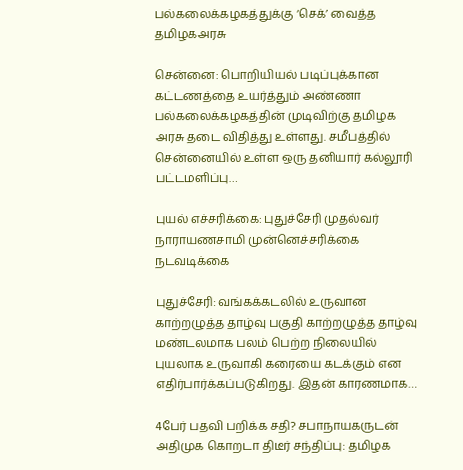பல்கலைக்கழகத்துக்கு ‘செக்’ வைத்த தமிழகஅரசு

சென்னை: பொறியியல் படிப்புக்கான கட்டணத்தை உயர்த்தும் அண்ணா பல்கலைக்கழகத்தின் முடிவிற்கு தமிழக அரசு தடை விதித்து உள்ளது. சமீபத்தில் சென்னையில் உள்ள ஒரு தனியார் கல்லூரி பட்டமளிப்பு…

புயல் எச்சரிக்கை: புதுச்சேரி முதல்வர் நாராயணசாமி முன்னெச்சரிக்கை நடவடிக்கை

புதுச்சேரி: வங்கக்கடலில் உருவான காற்றழுத்த தாழ்வு பகுதி காற்றழுத்த தாழ்வு மண்டலமாக பலம் பெற்ற நிலையில் புயலாக உருவாகி கரையை கடக்கும் என எதிர்பார்க்கப்படுகிறது. இதன் காரணமாக…

4பேர் பதவி பறிக்க சதி? சபாநாயகருடன் அதிமுக கொறடா திடீர் சந்திப்பு: தமிழக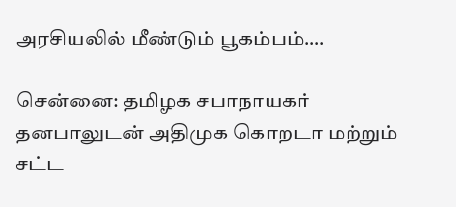அரசியலில் மீண்டும் பூகம்பம்….

சென்னை: தமிழக சபாநாயகர் தனபாலுடன் அதிமுக கொறடா மற்றும் சட்ட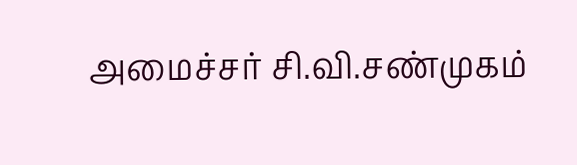அமைச்சர் சி.வி.சண்முகம்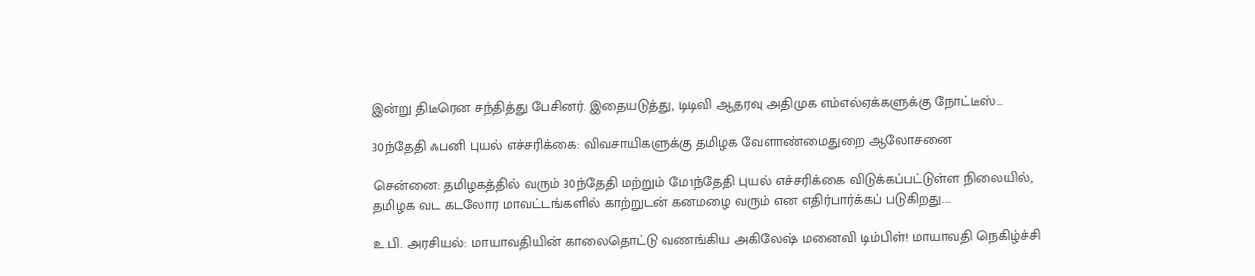இன்று திடீரென சந்தித்து பேசினர். இதையடுத்து, டிடிவி ஆதரவு அதிமுக எம்எல்ஏக்களுக்கு நோட்டீஸ்…

30ந்தேதி ஃபனி புயல் எச்சரிக்கை: விவசாயிகளுக்கு தமிழக வேளாண்மைதுறை ஆலோசனை

சென்னை: தமிழகத்தில் வரும் 30ந்தேதி மற்றும் மே1ந்தேதி புயல் எச்சரிக்கை விடுக்கப்பட்டுள்ள நிலையில், தமிழக வட கடலோர மாவட்டங்களில் காற்றுடன் கனமழை வரும் என எதிர்பார்க்கப் படுகிறது.…

உ.பி. அரசியல்: மாயாவதியின் காலைதொட்டு வணங்கிய அகிலேஷ் மனைவி டிம்பிள்! மாயாவதி நெகிழ்ச்சி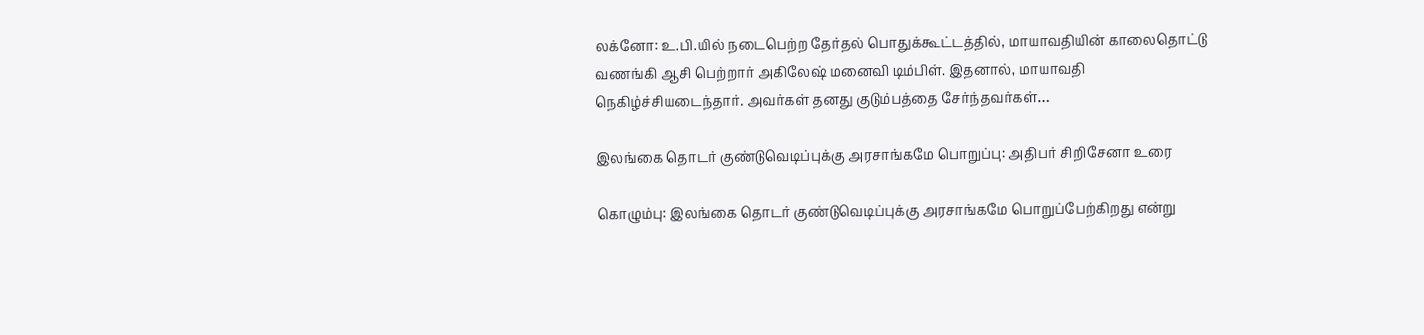லக்னோ: உ.பி.யில் நடைபெற்ற தேர்தல் பொதுக்கூட்டத்தில், மாயாவதியின் காலைதொட்டு வணங்கி ஆசி பெற்றார் அகிலேஷ் மனைவி டிம்பிள். இதனால், மாயாவதி நெகிழ்ச்சியடைந்தார். அவர்கள் தனது குடும்பத்தை சேர்ந்தவர்கள்…

இலங்கை தொடர் குண்டுவெடிப்புக்கு அரசாங்கமே பொறுப்பு: அதிபர் சிறிசேனா உரை

கொழும்பு: இலங்கை தொடர் குண்டுவெடிப்புக்கு அரசாங்கமே பொறுப்பேற்கிறது என்று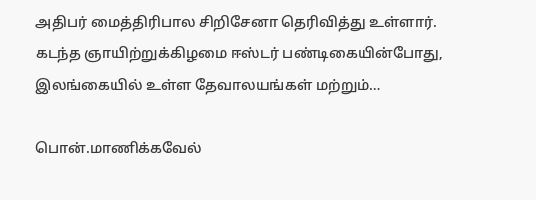அதிபர் மைத்திரிபால சிறிசேனா தெரிவித்து உள்ளார். கடந்த ஞாயிற்றுக்கிழமை ஈஸ்டர் பண்டிகையின்போது, இலங்கையில் உள்ள தேவாலயங்கள் மற்றும்…

பொன்.மாணிக்கவேல்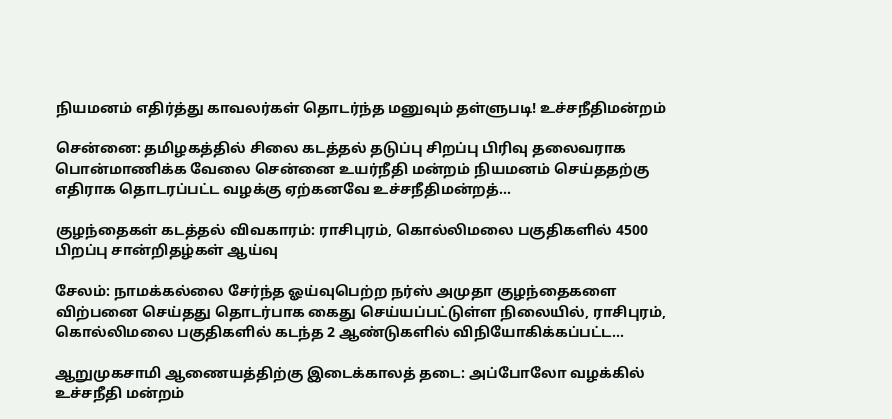நியமனம் எதிர்த்து காவலர்கள் தொடர்ந்த மனுவும் தள்ளுபடி! உச்சநீதிமன்றம்

சென்னை: தமிழகத்தில் சிலை கடத்தல் தடுப்பு சிறப்பு பிரிவு தலைவராக பொன்மாணிக்க வேலை சென்னை உயர்நீதி மன்றம் நியமனம் செய்ததற்கு எதிராக தொடரப்பட்ட வழக்கு ஏற்கனவே உச்சநீதிமன்றத்…

குழந்தைகள் கடத்தல் விவகாரம்: ராசிபுரம், கொல்லிமலை பகுதிகளில் 4500 பிறப்பு சான்றிதழ்கள் ஆய்வு

சேலம்: நாமக்கல்லை சேர்ந்த ஓய்வுபெற்ற நர்ஸ் அமுதா குழந்தைகளை விற்பனை செய்தது தொடர்பாக கைது செய்யப்பட்டுள்ள நிலையில், ராசிபுரம், கொல்லிமலை பகுதிகளில் கடந்த 2 ஆண்டுகளில் விநியோகிக்கப்பட்ட…

ஆறுமுகசாமி ஆணையத்திற்கு இடைக்காலத் தடை: அப்போலோ வழக்கில் உச்சநீதி மன்றம்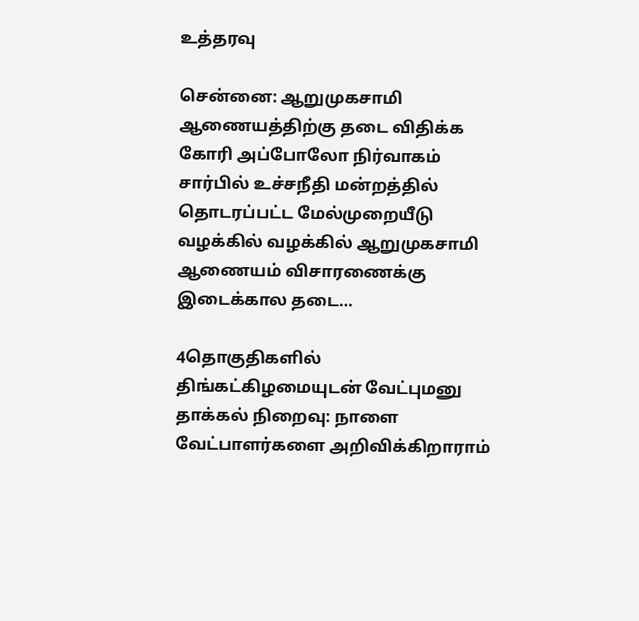உத்தரவு

சென்னை: ஆறுமுகசாமி ஆணையத்திற்கு தடை விதிக்க கோரி அப்போலோ நிர்வாகம் சார்பில் உச்சநீதி மன்றத்தில் தொடரப்பட்ட மேல்முறையீடு வழக்கில் வழக்கில் ஆறுமுகசாமி ஆணையம் விசாரணைக்கு இடைக்கால தடை…

4தொகுதிகளில் திங்கட்கிழமையுடன் வேட்புமனு தாக்கல் நிறைவு: நாளை வேட்பாளர்களை அறிவிக்கிறாராம்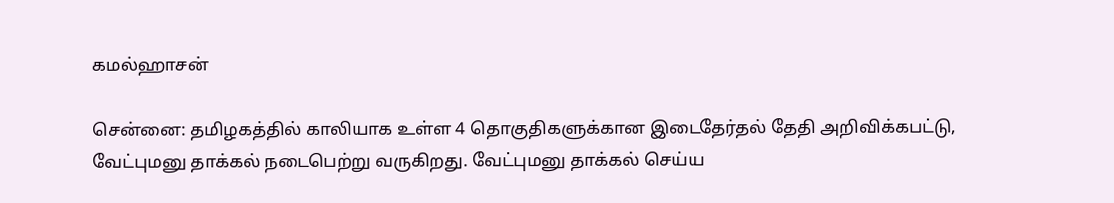கமல்ஹாசன்

சென்னை: தமிழகத்தில் காலியாக உள்ள 4 தொகுதிகளுக்கான இடைதேர்தல் தேதி அறிவிக்கபட்டு, வேட்புமனு தாக்கல் நடைபெற்று வருகிறது. வேட்புமனு தாக்கல் செய்ய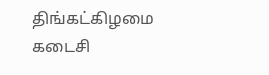திங்கட்கிழமை கடைசி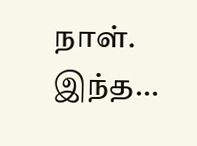நாள். இந்த…